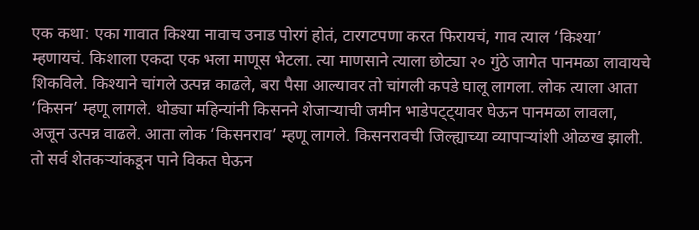एक कथा: एका गावात किश्या नावाच उनाड पोरगं होतं, टारगटपणा करत फिरायचं, गाव त्याल ‘किश्या’ म्हणायचं. किशाला एकदा एक भला माणूस भेटला. त्या माणसाने त्याला छोट्या २० गुंठे जागेत पानमळा लावायचे शिकविले. किश्याने चांगले उत्पन्न काढले, बरा पैसा आल्यावर तो चांगली कपडे घालू लागला. लोक त्याला आता ‘किसन’ म्हणू लागले. थोड्या महिन्यांनी किसनने शेजाऱ्याची जमीन भाडेपट्ट्यावर घेऊन पानमळा लावला, अजून उत्पन्न वाढले. आता लोक ‘किसनराव’ म्हणू लागले. किसनरावची जिल्ह्याच्या व्यापाऱ्यांशी ओळख झाली. तो सर्व शेतकऱ्यांकडून पाने विकत घेऊन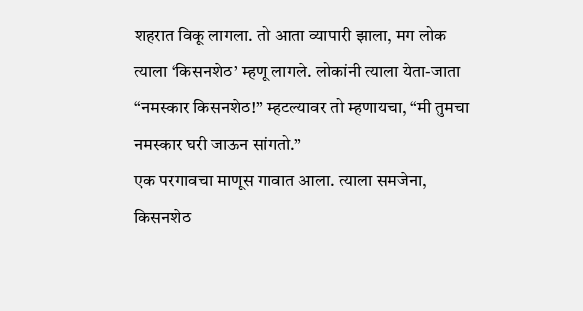शहरात विकू लागला. तो आता व्यापारी झाला, मग लोक त्याला ‘किसनशेठ’ म्हणू लागले. लोकांनी त्याला येता-जाता “नमस्कार किसनशेठ!” म्हटल्यावर तो म्हणायचा, “मी तुमचा नमस्कार घरी जाऊन सांगतो.”
एक परगावचा माणूस गावात आला. त्याला समजेना, किसनशेठ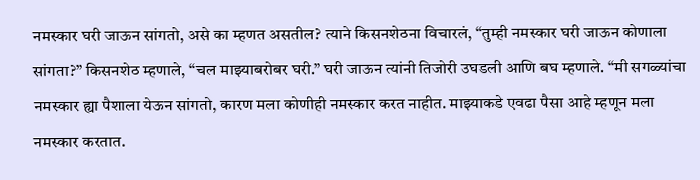नमस्कार घरी जाऊन सांगतो, असे का म्हणत असतील? त्याने किसनशेठना विचारलं, “तुम्ही नमस्कार घरी जाऊन कोणाला सांगता?” किसनशेठ म्हणाले, “चल माझ्याबरोबर घरी.” घरी जाऊन त्यांनी तिजोरी उघडली आणि बघ म्हणाले. “मी सगळ्यांचा नमस्कार ह्या पैशाला येऊन सांगतो, कारण मला कोणीही नमस्कार करत नाहीत. माझ्याकडे एवढा पैसा आहे म्हणून मला नमस्कार करतात.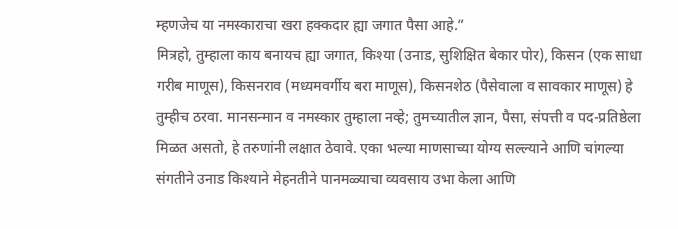म्हणजेच या नमस्काराचा खरा हक्कदार ह्या जगात पैसा आहे.”
मित्रहो, तुम्हाला काय बनायच ह्या जगात, किश्या (उनाड, सुशिक्षित बेकार पोर), किसन (एक साधा गरीब माणूस), किसनराव (मध्यमवर्गीय बरा माणूस), किसनशेठ (पैसेवाला व सावकार माणूस) हे तुम्हीच ठरवा. मानसन्मान व नमस्कार तुम्हाला नव्हे; तुमच्यातील ज्ञान, पैसा, संपत्ती व पद-प्रतिष्ठेला मिळत असतो, हे तरुणांनी लक्षात ठेवावे. एका भल्या माणसाच्या योग्य सल्ल्याने आणि चांगल्या संगतीने उनाड किश्याने मेहनतीने पानमळ्याचा व्यवसाय उभा केला आणि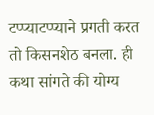टप्प्याटप्प्याने प्रगती करत तो किसनशेठ बनला. ही कथा सांगते की योग्य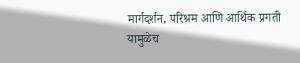मार्गदर्शन, परिश्रम आणि आर्थिक प्रगती यामुळेच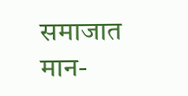समाजात मान-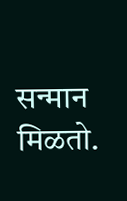सन्मान मिळतो.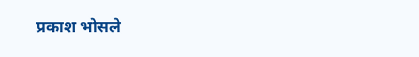प्रकाश भोसले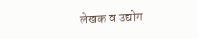लेखक व उद्योग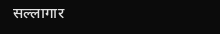सल्लागार